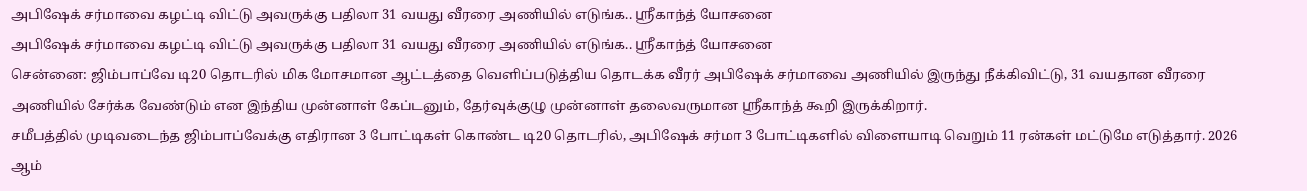அபிஷேக் சர்மாவை கழட்டி விட்டு அவருக்கு பதிலா 31 வயது வீரரை அணியில் எடுங்க.. ஸ்ரீகாந்த் யோசனை
அபிஷேக் சர்மாவை கழட்டி விட்டு அவருக்கு பதிலா 31 வயது வீரரை அணியில் எடுங்க.. ஸ்ரீகாந்த் யோசனை
சென்னை: ஜிம்பாப்வே டி20 தொடரில் மிக மோசமான ஆட்டத்தை வெளிப்படுத்திய தொடக்க வீரர் அபிஷேக் சர்மாவை அணியில் இருந்து நீக்கிவிட்டு, 31 வயதான வீரரை அணியில் சேர்க்க வேண்டும் என இந்திய முன்னாள் கேப்டனும், தேர்வுக்குழு முன்னாள் தலைவருமான ஸ்ரீகாந்த் கூறி இருக்கிறார்.
சமீபத்தில் முடிவடைந்த ஜிம்பாப்வேக்கு எதிரான 3 போட்டிகள் கொண்ட டி20 தொடரில், அபிஷேக் சர்மா 3 போட்டிகளில் விளையாடி வெறும் 11 ரன்கள் மட்டுமே எடுத்தார். 2026 ஆம்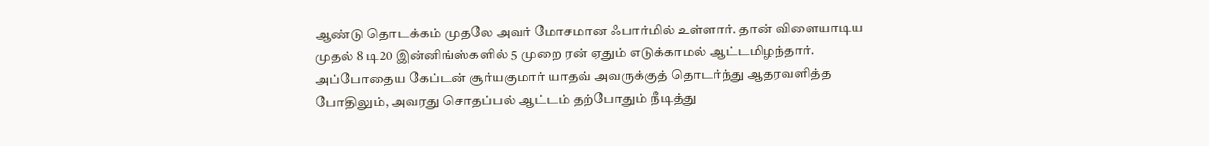ஆண்டு தொடக்கம் முதலே அவர் மோசமான ஃபார்மில் உள்ளார். தான் விளையாடிய முதல் 8 டி20 இன்னிங்ஸ்களில் 5 முறை ரன் ஏதும் எடுக்காமல் ஆட்டமிழந்தார். அப்போதைய கேப்டன் சூர்யகுமார் யாதவ் அவருக்குத் தொடர்ந்து ஆதரவளித்த போதிலும், அவரது சொதப்பல் ஆட்டம் தற்போதும் நீடித்து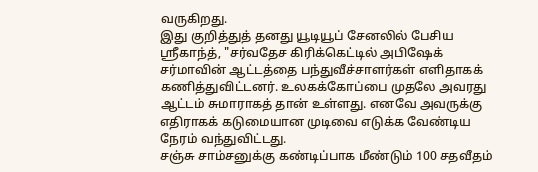வருகிறது.
இது குறித்துத் தனது யூடியூப் சேனலில் பேசிய ஸ்ரீகாந்த், "சர்வதேச கிரிக்கெட்டில் அபிஷேக் சர்மாவின் ஆட்டத்தை பந்துவீச்சாளர்கள் எளிதாகக் கணித்துவிட்டனர். உலகக்கோப்பை முதலே அவரது ஆட்டம் சுமாராகத் தான் உள்ளது. எனவே அவருக்கு எதிராகக் கடுமையான முடிவை எடுக்க வேண்டிய நேரம் வந்துவிட்டது.
சஞ்சு சாம்சனுக்கு கண்டிப்பாக மீண்டும் 100 சதவீதம்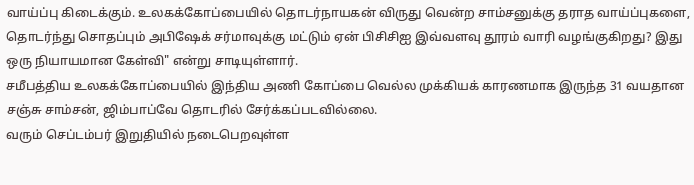வாய்ப்பு கிடைக்கும். உலகக்கோப்பையில் தொடர்நாயகன் விருது வென்ற சாம்சனுக்கு தராத வாய்ப்புகளை, தொடர்ந்து சொதப்பும் அபிஷேக் சர்மாவுக்கு மட்டும் ஏன் பிசிசிஐ இவ்வளவு தூரம் வாரி வழங்குகிறது? இது ஒரு நியாயமான கேள்வி" என்று சாடியுள்ளார்.
சமீபத்திய உலகக்கோப்பையில் இந்திய அணி கோப்பை வெல்ல முக்கியக் காரணமாக இருந்த 31 வயதான சஞ்சு சாம்சன், ஜிம்பாப்வே தொடரில் சேர்க்கப்படவில்லை.
வரும் செப்டம்பர் இறுதியில் நடைபெறவுள்ள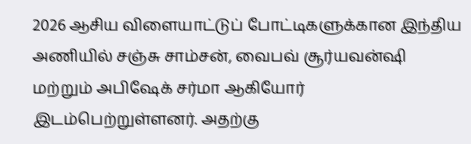2026 ஆசிய விளையாட்டுப் போட்டிகளுக்கான இந்திய அணியில் சஞ்சு சாம்சன், வைபவ் சூர்யவன்ஷி மற்றும் அபிஷேக் சர்மா ஆகியோர் இடம்பெற்றுள்ளனர். அதற்கு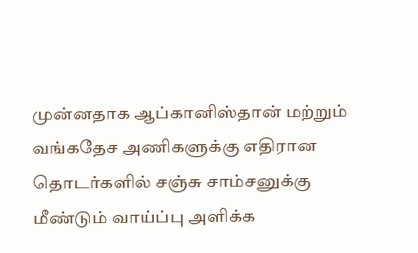முன்னதாக ஆப்கானிஸ்தான் மற்றும் வங்கதேச அணிகளுக்கு எதிரான தொடர்களில் சஞ்சு சாம்சனுக்கு மீண்டும் வாய்ப்பு அளிக்க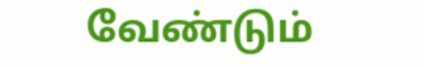வேண்டும்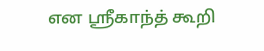என ஸ்ரீகாந்த் கூறி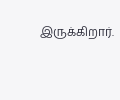இருக்கிறார்.